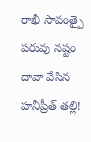రాఖీ సావంత్పై పరువు నష్టం దావా వేసిన హనీప్రీత్ తల్లి!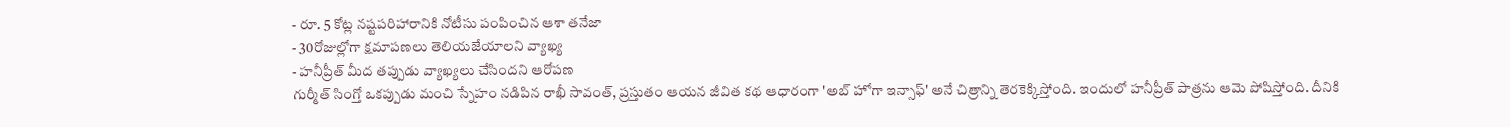- రూ. 5 కోట్ల నష్టపరిహారానికి నోటీసు పంపించిన ఆశా తనేజా
- 30రోజుల్లోగా క్షమాపణలు తెలియజేయాలని వ్యాఖ్య
- హనీప్రీత్ మీద తప్పుడు వ్యాఖ్యలు చేసిందని ఆరోపణ
గుర్మీత్ సింగ్తో ఒకప్పుడు మంచి స్నేహం నడిపిన రాఖీ సావంత్, ప్రస్తుతం ఆయన జీవిత కథ ఆధారంగా 'అబ్ హోగా ఇన్సాఫ్' అనే చిత్రాన్ని తెరకెక్కిస్తోంది. ఇందులో హనీప్రీత్ పాత్రను ఆమె పోషిస్తోంది. దీనికి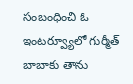సంబంధించి ఓ ఇంటర్వ్యూలో గుర్మీత్ బాబాకు తాను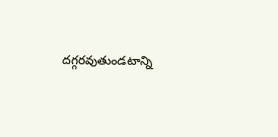దగ్గరవుతుండటాన్ని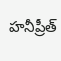హనీప్రీత్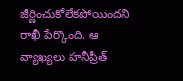జీర్ణించుకోలేకపోయిందని రాఖీ పేర్కొంది. ఆ వ్యాఖ్యలు హనీప్రీత్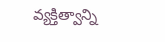వ్యక్తిత్వాన్ని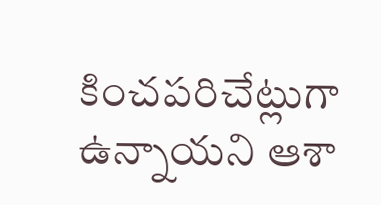కించపరిచేట్లుగా ఉన్నాయని ఆశా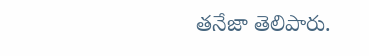తనేజా తెలిపారు.